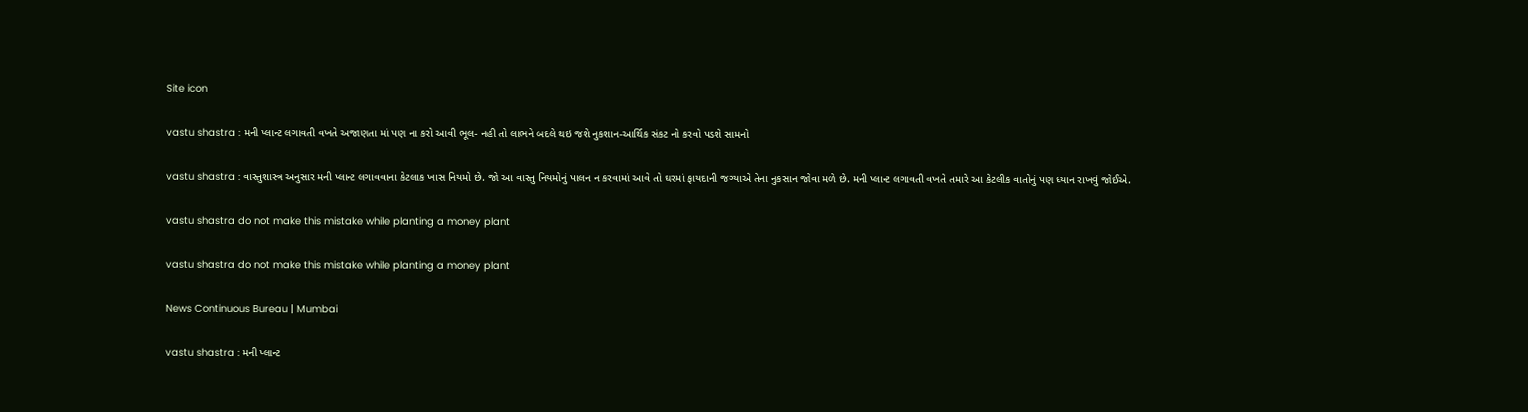Site icon

vastu shastra : મની પ્લાન્ટ લગાવતી વખતે અજાણતા માં પણ ના કરો આવી ભૂલ- નહી તો લાભને બદલે થઇ જશે નુકશાન-આર્થિક સંકટ નો કરવો પડશે સામનો

vastu shastra : વાસ્તુશાસ્ત્ર અનુસાર મની પ્લાન્ટ લગાવવાના કેટલાક ખાસ નિયમો છે. જો આ વાસ્તુ નિયમોનું પાલન ન કરવામાં આવે તો ઘરમાં ફાયદાની જગ્યાએ તેના નુકસાન જોવા મળે છે. મની પ્લાન્ટ લગાવતી વખતે તમારે આ કેટલીક વાતોનું પણ ધ્યાન રાખવું જોઈએ.

vastu shastra do not make this mistake while planting a money plant

vastu shastra do not make this mistake while planting a money plant

News Continuous Bureau | Mumbai

vastu shastra : મની પ્લાન્ટ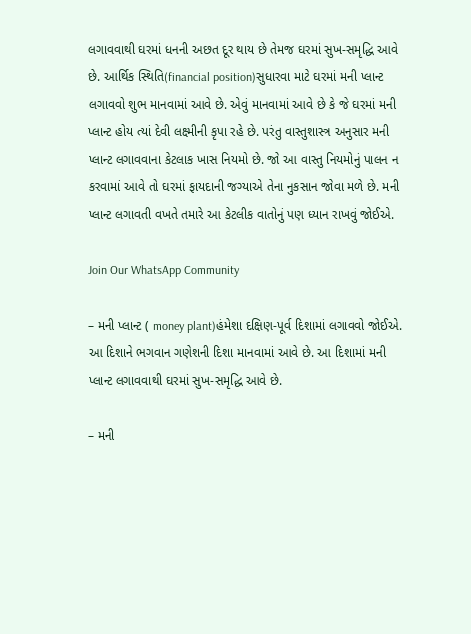લગાવવાથી ઘરમાં ધનની અછત દૂર થાય છે તેમજ ઘરમાં સુખ-સમૃદ્ધિ આવે છે. આર્થિક સ્થિતિ(financial position)સુધારવા માટે ઘરમાં મની પ્લાન્ટ લગાવવો શુભ માનવામાં આવે છે. એવું માનવામાં આવે છે કે જે ઘરમાં મની પ્લાન્ટ હોય ત્યાં દેવી લક્ષ્મીની કૃપા રહે છે. પરંતુ વાસ્તુશાસ્ત્ર અનુસાર મની પ્લાન્ટ લગાવવાના કેટલાક ખાસ નિયમો છે. જો આ વાસ્તુ નિયમોનું પાલન ન કરવામાં આવે તો ઘરમાં ફાયદાની જગ્યાએ તેના નુકસાન જોવા મળે છે. મની પ્લાન્ટ લગાવતી વખતે તમારે આ કેટલીક વાતોનું પણ ધ્યાન રાખવું જોઈએ.

Join Our WhatsApp Community

– મની પ્લાન્ટ ( money plant)હંમેશા દક્ષિણ-પૂર્વ દિશામાં લગાવવો જોઈએ. આ દિશાને ભગવાન ગણેશની દિશા માનવામાં આવે છે. આ દિશામાં મની પ્લાન્ટ લગાવવાથી ઘરમાં સુખ-સમૃદ્ધિ આવે છે.

– મની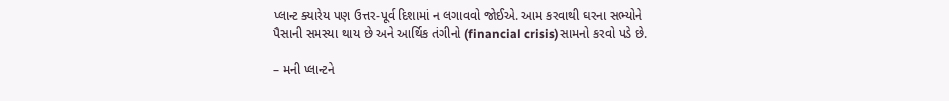પ્લાન્ટ ક્યારેય પણ ઉત્તર-પૂર્વ દિશામાં ન લગાવવો જોઈએ. આમ કરવાથી ઘરના સભ્યોને પૈસાની સમસ્યા થાય છે અને આર્થિક તંગીનો (financial crisis)સામનો કરવો પડે છે.

– મની પ્લાન્ટને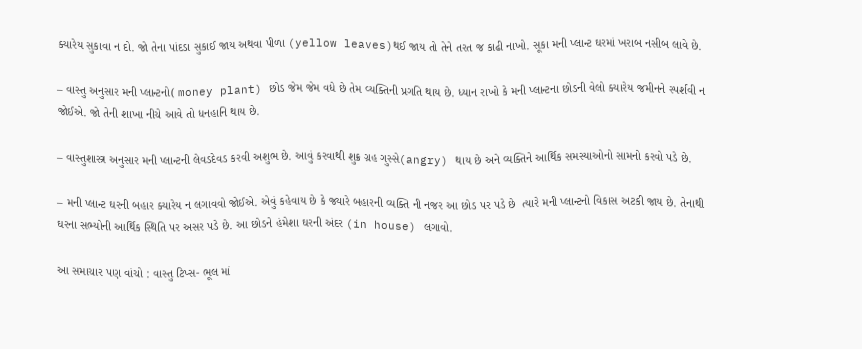ક્યારેય સુકાવા ન દો. જો તેના પાંદડા સુકાઈ જાય અથવા પીળા (yellow leaves)થઈ જાય તો તેને તરત જ કાઢી નાખો. સૂકા મની પ્લાન્ટ ઘરમાં ખરાબ નસીબ લાવે છે.

– વાસ્તુ અનુસાર મની પ્લાન્ટનો( money plant) છોડ જેમ જેમ વધે છે તેમ વ્યક્તિની પ્રગતિ થાય છે. ધ્યાન રાખો કે મની પ્લાન્ટના છોડની વેલો ક્યારેય જમીનને સ્પર્શવી ન જોઈએ. જો તેની શાખા નીચે આવે તો ધનહાનિ થાય છે.

– વાસ્તુશાસ્ત્ર અનુસાર મની પ્લાન્ટની લેવડદેવડ કરવી અશુભ છે. આવું કરવાથી શુક્ર ગ્રહ ગુસ્સે(angry) થાય છે અને વ્યક્તિને આર્થિક સમસ્યાઓનો સામનો કરવો પડે છે.

– મની પ્લાન્ટ ઘરની બહાર ક્યારેય ન લગાવવો જોઈએ. એવું કહેવાય છે કે જ્યારે બહારની વ્યક્તિ ની નજર આ છોડ પર પડે છે  ત્યારે મની પ્લાન્ટનો વિકાસ અટકી જાય છે. તેનાથી ઘરના સભ્યોની આર્થિક સ્થિતિ પર અસર પડે છે. આ છોડને હંમેશા ઘરની અંદર (in house) લગાવો.

આ સમાચાર પણ વાંચો : વાસ્તુ ટિપ્સ- ભૂલ માં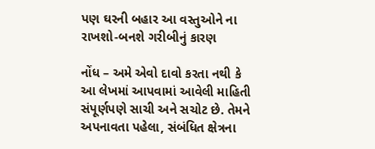પણ ઘરની બહાર આ વસ્તુઓને ના રાખશો-બનશે ગરીબીનું કારણ

નોંધ – અમે એવો દાવો કરતા નથી કે આ લેખમાં આપવામાં આવેલી માહિતી સંપૂર્ણપણે સાચી અને સચોટ છે. તેમને અપનાવતા પહેલા, સંબંધિત ક્ષેત્રના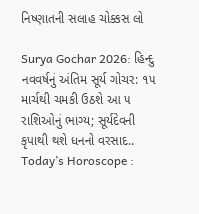નિષ્ણાતની સલાહ ચોક્કસ લો

Surya Gochar 2026: હિન્દુ નવવર્ષનું અંતિમ સૂર્ય ગોચર: ૧૫ માર્ચથી ચમકી ઉઠશે આ ૫ રાશિઓનું ભાગ્ય; સૂર્યદેવની કૃપાથી થશે ધનનો વરસાદ..
Today’s Horoscope :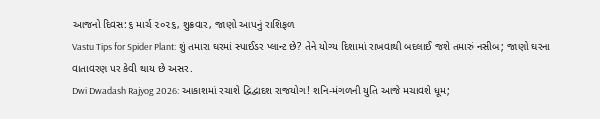આજનો દિવસ:૬ માર્ચ ૨૦૨૬, શુક્રવાર, જાણો આપનું રાશિફળ
Vastu Tips for Spider Plant: શું તમારા ઘરમાં સ્પાઈડર પ્લાન્ટ છે? તેને યોગ્ય દિશામાં રાખવાથી બદલાઈ જશે તમારું નસીબ; જાણો ઘરના વાતાવરણ પર કેવી થાય છે અસર.
Dwi Dwadash Rajyog 2026: આકાશમાં રચાશે દ્વિદ્વાદશ રાજયોગ! શનિ-મંગળની યુતિ આજે મચાવશે ધૂમ;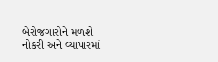બેરોજગારોને મળશે નોકરી અને વ્યાપારમાં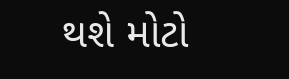થશે મોટો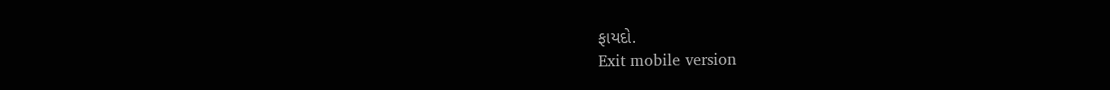ફાયદો.
Exit mobile version